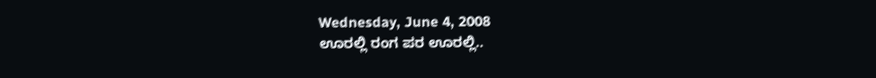Wednesday, June 4, 2008
ಊರಲ್ಲಿ ರಂಗ ಪರ ಊರಲ್ಲಿ..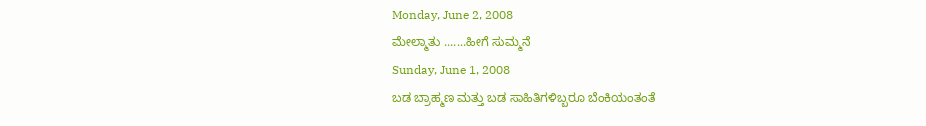Monday, June 2, 2008
ಮೇಲ್ಮಾತು .......ಹೀಗೆ ಸುಮ್ಮನೆ
Sunday, June 1, 2008
ಬಡ ಬ್ರಾಹ್ಮಣ ಮತ್ತು ಬಡ ಸಾಹಿತಿಗಳಿಬ್ಬರೂ ಬೆಂಕಿಯಂತಂತೆ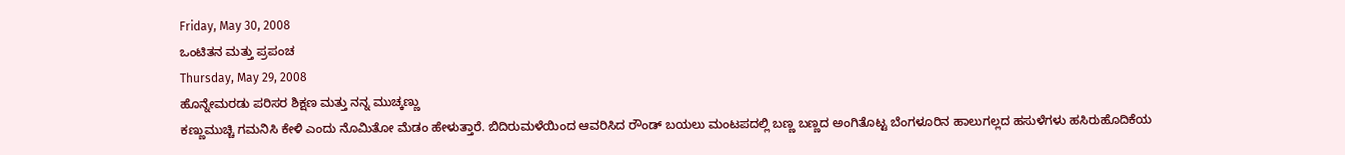Friday, May 30, 2008
ಒಂಟಿತನ ಮತ್ತು ಪ್ರಪಂಚ
Thursday, May 29, 2008
ಹೊನ್ನೇಮರಡು ಪರಿಸರ ಶಿಕ್ಷಣ ಮತ್ತು ನನ್ನ ಮುಚ್ಕಣ್ಣು
ಕಣ್ಣುಮುಚ್ಚಿ ಗಮನಿಸಿ ಕೇಳಿ ಎಂದು ನೊಮಿತೋ ಮೆಡಂ ಹೇಳುತ್ತಾರೆ. ಬಿದಿರುಮಳೆಯಿಂದ ಆವರಿಸಿದ ರೌಂಡ್ ಬಯಲು ಮಂಟಪದಲ್ಲಿ ಬಣ್ಣ ಬಣ್ಣದ ಅಂಗಿತೊಟ್ಟ ಬೆಂಗಳೂರಿನ ಹಾಲುಗಲ್ಲದ ಹಸುಳೆಗಳು ಹಸಿರುಹೊದಿಕೆಯ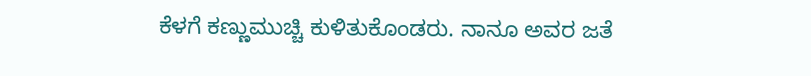ಕೆಳಗೆ ಕಣ್ಣುಮುಚ್ಚಿ ಕುಳಿತುಕೊಂಡರು. ನಾನೂ ಅವರ ಜತೆ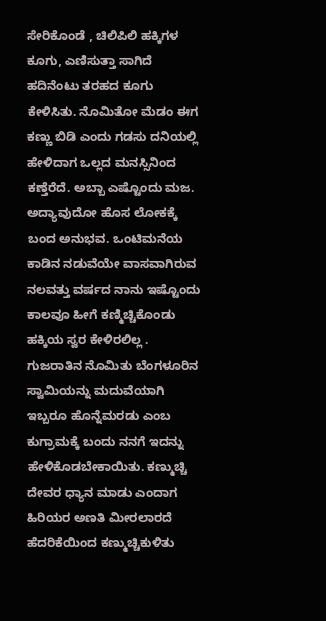ಸೇರಿಕೊಂಡೆ , ಚಿಲಿಪಿಲಿ ಹಕ್ಕಿಗಳ ಕೂಗು, ಎಣಿಸುತ್ತಾ ಸಾಗಿದೆ ಹದಿನೆಂಟು ತರಹದ ಕೂಗು ಕೇಳಿಸಿತು. ನೊಮಿತೋ ಮೆಡಂ ಈಗ ಕಣ್ಣು ಬಿಡಿ ಎಂದು ಗಡಸು ದನಿಯಲ್ಲಿ ಹೇಳಿದಾಗ ಒಲ್ಲದ ಮನಸ್ಸಿನಿಂದ ಕಣ್ತೆರೆದೆ. ಅಬ್ಬಾ ಎಷ್ಟೊಂದು ಮಜ. ಅದ್ಯಾವುದೋ ಹೊಸ ಲೋಕಕ್ಕೆ ಬಂದ ಅನುಭವ. ಒಂಟಿಮನೆಯ ಕಾಡಿನ ನಡುವೆಯೇ ವಾಸವಾಗಿರುವ ನಲವತ್ತು ವರ್ಷದ ನಾನು ಇಷ್ಟೊಂದು ಕಾಲವೂ ಹೀಗೆ ಕಣ್ಮಿಚ್ಚಿಕೊಂಡು ಹಕ್ಕಿಯ ಸ್ವರ ಕೇಳಿರಲಿಲ್ಲ . ಗುಜರಾತಿನ ನೊಮಿತು ಬೆಂಗಳೂರಿನ ಸ್ವಾಮಿಯನ್ನು ಮದುವೆಯಾಗಿ ಇಬ್ಬರೂ ಹೊನ್ನೆಮರಡು ಎಂಬ ಕುಗ್ರಾಮಕ್ಕೆ ಬಂದು ನನಗೆ ಇದನ್ನು ಹೇಳಿಕೊಡಬೇಕಾಯಿತು. ಕಣ್ಮುಚ್ಚಿ ದೇವರ ಧ್ಯಾನ ಮಾಡು ಎಂದಾಗ ಹಿರಿಯರ ಅಣತಿ ಮೀರಲಾರದೆ ಹೆದರಿಕೆಯಿಂದ ಕಣ್ಮುಚ್ಚಿಕುಳಿತು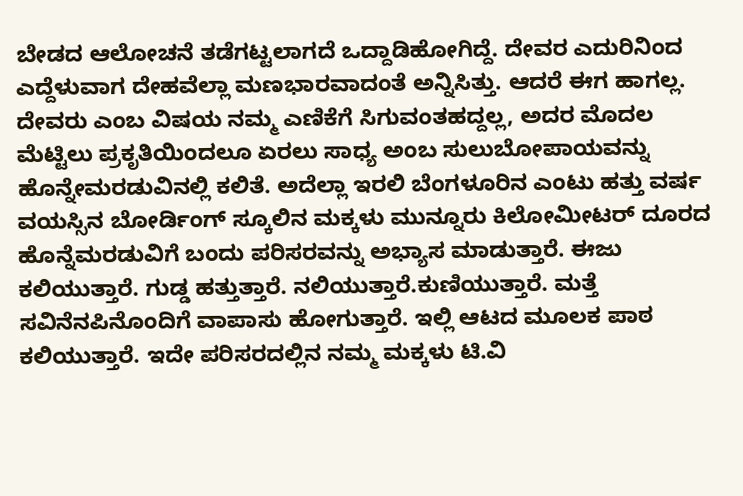ಬೇಡದ ಆಲೋಚನೆ ತಡೆಗಟ್ಟಲಾಗದೆ ಒದ್ದಾಡಿಹೋಗಿದ್ದೆ. ದೇವರ ಎದುರಿನಿಂದ ಎದ್ದೆಳುವಾಗ ದೇಹವೆಲ್ಲಾ ಮಣಭಾರವಾದಂತೆ ಅನ್ನಿಸಿತ್ತು. ಆದರೆ ಈಗ ಹಾಗಲ್ಲ. ದೇವರು ಎಂಬ ವಿಷಯ ನಮ್ಮ ಎಣಿಕೆಗೆ ಸಿಗುವಂತಹದ್ದಲ್ಲ, ಅದರ ಮೊದಲ ಮೆಟ್ಟಿಲು ಪ್ರಕೃತಿಯಿಂದಲೂ ಏರಲು ಸಾಧ್ಯ ಅಂಬ ಸುಲುಬೋಪಾಯವನ್ನು ಹೊನ್ನೇಮರಡುವಿನಲ್ಲಿ ಕಲಿತೆ. ಅದೆಲ್ಲಾ ಇರಲಿ ಬೆಂಗಳೂರಿನ ಎಂಟು ಹತ್ತು ವರ್ಷ ವಯಸ್ಸಿನ ಬೋರ್ಡಿಂಗ್ ಸ್ಕೂಲಿನ ಮಕ್ಕಳು ಮುನ್ನೂರು ಕಿಲೋಮೀಟರ್ ದೂರದ ಹೊನ್ನೆಮರಡುವಿಗೆ ಬಂದು ಪರಿಸರವನ್ನು ಅಭ್ಯಾಸ ಮಾಡುತ್ತಾರೆ. ಈಜು ಕಲಿಯುತ್ತಾರೆ. ಗುಡ್ಡ ಹತ್ತುತ್ತಾರೆ. ನಲಿಯುತ್ತಾರೆ.ಕುಣಿಯುತ್ತಾರೆ. ಮತ್ತೆ ಸವಿನೆನಪಿನೊಂದಿಗೆ ವಾಪಾಸು ಹೋಗುತ್ತಾರೆ. ಇಲ್ಲಿ ಆಟದ ಮೂಲಕ ಪಾಠ ಕಲಿಯುತ್ತಾರೆ. ಇದೇ ಪರಿಸರದಲ್ಲಿನ ನಮ್ಮ ಮಕ್ಕಳು ಟಿ.ವಿ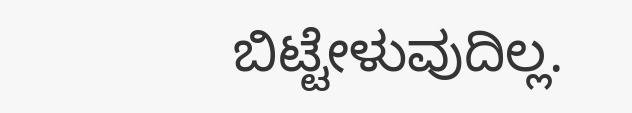ಬಿಟ್ಟೇಳುವುದಿಲ್ಲ.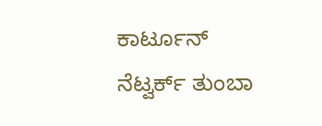ಕಾರ್ಟೂನ್ ನೆಟ್ವರ್ಕ್ ತುಂಬಾ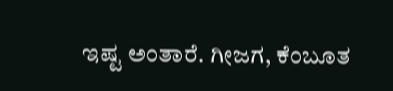ಇಷ್ಟ ಅಂತಾರೆ. ಗೀಜಗ, ಕೆಂಬೂತ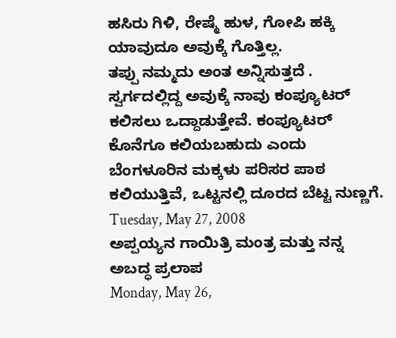ಹಸಿರು ಗಿಳಿ, ರೇಷ್ಮೆ ಹುಳ, ಗೋಪಿ ಹಕ್ಕಿ ಯಾವುದೂ ಅವುಕ್ಕೆ ಗೊತ್ತಿಲ್ಲ.
ತಪ್ಪು ನಮ್ಮದು ಅಂತ ಅನ್ನಿಸುತ್ತದೆ . ಸ್ವರ್ಗದಲ್ಲಿದ್ದ ಅವುಕ್ಕೆ ನಾವು ಕಂಪ್ಯೂಟರ್ ಕಲಿಸಲು ಒದ್ದಾಡುತ್ತೇವೆ. ಕಂಪ್ಯೂಟರ್ ಕೊನೆಗೂ ಕಲಿಯಬಹುದು ಎಂದು ಬೆಂಗಳೂರಿನ ಮಕ್ಕಳು ಪರಿಸರ ಪಾಠ ಕಲಿಯುತ್ತಿವೆ, ಒಟ್ಟನಲ್ಲಿ ದೂರದ ಬೆಟ್ಟ ನುಣ್ಣಗೆ.
Tuesday, May 27, 2008
ಅಪ್ಪಯ್ಯನ ಗಾಯಿತ್ರಿ ಮಂತ್ರ ಮತ್ತು ನನ್ನ ಅಬದ್ಧ ಪ್ರಲಾಪ
Monday, May 26,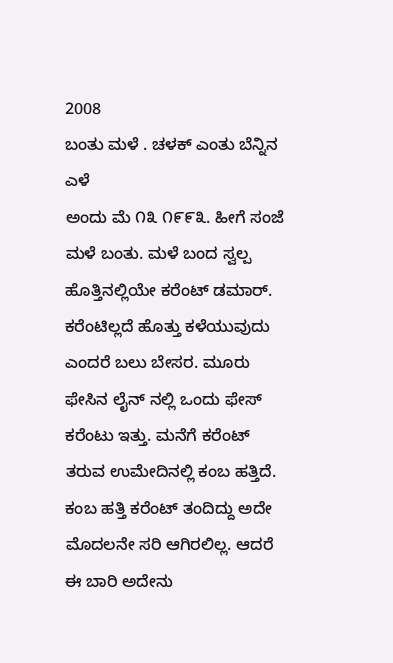2008
ಬಂತು ಮಳೆ . ಚಳಕ್ ಎಂತು ಬೆನ್ನಿನ ಎಳೆ
ಅಂದು ಮೆ ೧೩ ೧೯೯೩. ಹೀಗೆ ಸಂಜೆ ಮಳೆ ಬಂತು. ಮಳೆ ಬಂದ ಸ್ವಲ್ಪ ಹೊತ್ತಿನಲ್ಲಿಯೇ ಕರೆಂಟ್ ಡಮಾರ್. ಕರೆಂಟಿಲ್ಲದೆ ಹೊತ್ತು ಕಳೆಯುವುದು ಎಂದರೆ ಬಲು ಬೇಸರ. ಮೂರು ಫೇಸಿನ ಲೈನ್ ನಲ್ಲಿ ಒಂದು ಫೇಸ್ ಕರೆಂಟು ಇತ್ತು. ಮನೆಗೆ ಕರೆಂಟ್ ತರುವ ಉಮೇದಿನಲ್ಲಿ ಕಂಬ ಹತ್ತಿದೆ. ಕಂಬ ಹತ್ತಿ ಕರೆಂಟ್ ತಂದಿದ್ದು ಅದೇ ಮೊದಲನೇ ಸರಿ ಆಗಿರಲಿಲ್ಲ. ಆದರೆ ಈ ಬಾರಿ ಅದೇನು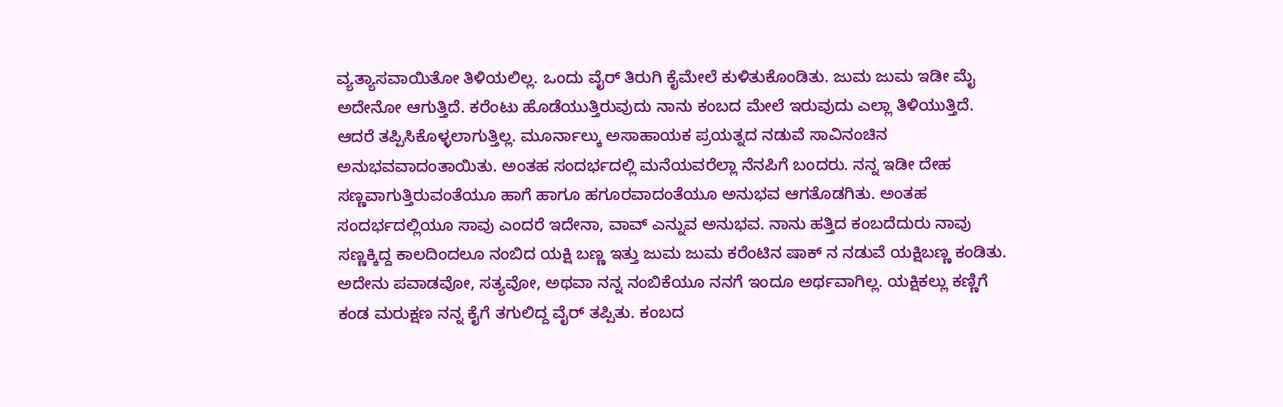ವ್ಯತ್ಯಾಸವಾಯಿತೋ ತಿಳಿಯಲಿಲ್ಲ. ಒಂದು ವೈರ್ ತಿರುಗಿ ಕೈಮೇಲೆ ಕುಳಿತುಕೊಂಡಿತು. ಜುಮ ಜುಮ ಇಡೀ ಮೈ ಅದೇನೋ ಆಗುತ್ತಿದೆ. ಕರೆಂಟು ಹೊಡೆಯುತ್ತಿರುವುದು ನಾನು ಕಂಬದ ಮೇಲೆ ಇರುವುದು ಎಲ್ಲಾ ತಿಳಿಯುತ್ತಿದೆ. ಆದರೆ ತಪ್ಪಿಸಿಕೊಳ್ಳಲಾಗುತ್ತಿಲ್ಲ. ಮೂರ್ನಾಲ್ಕು ಅಸಾಹಾಯಕ ಪ್ರಯತ್ನದ ನಡುವೆ ಸಾವಿನಂಚಿನ ಅನುಭವವಾದಂತಾಯಿತು. ಅಂತಹ ಸಂದರ್ಭದಲ್ಲಿ ಮನೆಯವರೆಲ್ಲಾ ನೆನಪಿಗೆ ಬಂದರು. ನನ್ನ ಇಡೀ ದೇಹ ಸಣ್ಣವಾಗುತ್ತಿರುವಂತೆಯೂ ಹಾಗೆ ಹಾಗೂ ಹಗೂರವಾದಂತೆಯೂ ಅನುಭವ ಆಗತೊಡಗಿತು. ಅಂತಹ ಸಂದರ್ಭದಲ್ಲಿಯೂ ಸಾವು ಎಂದರೆ ಇದೇನಾ, ವಾವ್ ಎನ್ನುವ ಅನುಭವ. ನಾನು ಹತ್ತಿದ ಕಂಬದೆದುರು ನಾವು ಸಣ್ಣಕ್ಕಿದ್ದ ಕಾಲದಿಂದಲೂ ನಂಬಿದ ಯಕ್ಷಿ ಬಣ್ಣ ಇತ್ತು ಜುಮ ಜುಮ ಕರೆಂಟಿನ ಷಾಕ್ ನ ನಡುವೆ ಯಕ್ಷಿಬಣ್ಣ ಕಂಡಿತು. ಅದೇನು ಪವಾಡವೋ, ಸತ್ಯವೋ, ಅಥವಾ ನನ್ನ ನಂಬಿಕೆಯೂ ನನಗೆ ಇಂದೂ ಅರ್ಥವಾಗಿಲ್ಲ. ಯಕ್ಷಿಕಲ್ಲು ಕಣ್ಣಿಗೆ ಕಂಡ ಮರುಕ್ಷಣ ನನ್ನ ಕೈಗೆ ತಗುಲಿದ್ದ ವೈರ್ ತಪ್ಪಿತು. ಕಂಬದ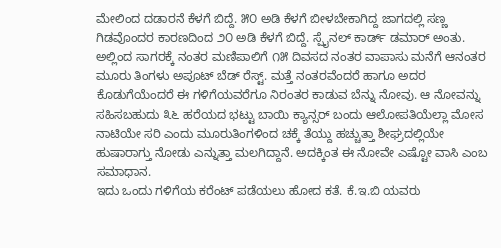ಮೇಲಿಂದ ದಡಾರನೆ ಕೆಳಗೆ ಬಿದ್ದೆ. ೫೦ ಅಡಿ ಕೆಳಗೆ ಬೀಳಬೇಕಾಗಿದ್ದ ಜಾಗದಲ್ಲಿ ಸಣ್ಣ ಗಿಡವೊಂದರ ಕಾರಣದಿಂದ ೨೦ ಅಡಿ ಕೆಳಗೆ ಬಿದ್ದೆ. ಸ್ಪೈನಲ್ ಕಾರ್ಡ್ ಡಮಾರ್ ಅಂತು. ಅಲ್ಲಿಂದ ಸಾಗರಕ್ಕೆ ನಂತರ ಮಣಿಪಾಲಿಗೆ ೧೫ ದಿವಸದ ನಂತರ ವಾಪಾಸು ಮನೆಗೆ ಆನಂತರ ಮೂರು ತಿಂಗಳು ಅಪೂಟ್ ಬೆಡ್ ರೆಸ್ಟ್. ಮತ್ತೆ ನಂತರವೆಂದರೆ ಹಾಗೂ ಅದರ ಕೊಡುಗೆಯೆಂದರೆ ಈ ಗಳಿಗೆಯವರೆಗೂ ನಿರಂತರ ಕಾಡುವ ಬೆನ್ನು ನೋವು. ಆ ನೋವನ್ನು ಸಹಿಸಬಹುದು ೩೬ ಹರೆಯದ ಭಟ್ಟು ಬಾಯಿ ಕ್ಯಾನ್ಸರ್ ಬಂದು ಆಲೋಪತಿಯೆಲ್ಲಾ ಮೋಸ ನಾಟಿಯೇ ಸರಿ ಎಂದು ಮೂರುತಿಂಗಳಿಂದ ಚಕ್ಕೆ ತೆಯ್ದು ಹಚ್ಚುತ್ತಾ ಶೀಘ್ರದಲ್ಲಿಯೇ ಹುಷಾರಾಗ್ತು ನೋಡು ಎನ್ನುತ್ತಾ ಮಲಗಿದ್ದಾನೆ. ಅದಕ್ಕಿಂತ ಈ ನೋವೇ ಎಷ್ಟೋ ವಾಸಿ ಎಂಬ ಸಮಾಧಾನ.
ಇದು ಒಂದು ಗಳಿಗೆಯ ಕರೆಂಟ್ ಪಡೆಯಲು ಹೋದ ಕತೆ. ಕೆ.ಇ.ಬಿ ಯವರು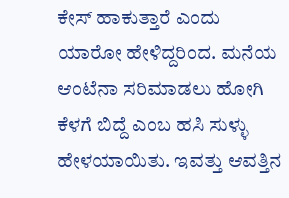ಕೇಸ್ ಹಾಕುತ್ತಾರೆ ಎಂದು ಯಾರೋ ಹೇಳಿದ್ದರಿಂದ. ಮನೆಯ ಆಂಟೆನಾ ಸರಿಮಾಡಲು ಹೋಗಿ ಕೆಳಗೆ ಬಿದ್ದೆ ಎಂಬ ಹಸಿ ಸುಳ್ಳು ಹೇಳಯಾಯಿತು. ಇವತ್ತು ಆವತ್ತಿನ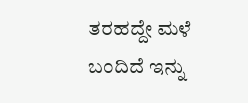ತರಹದ್ದೇ ಮಳೆ ಬಂದಿದೆ ಇನ್ನು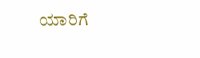ಯಾರಿಗೆ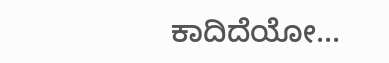ಕಾದಿದೆಯೋ...